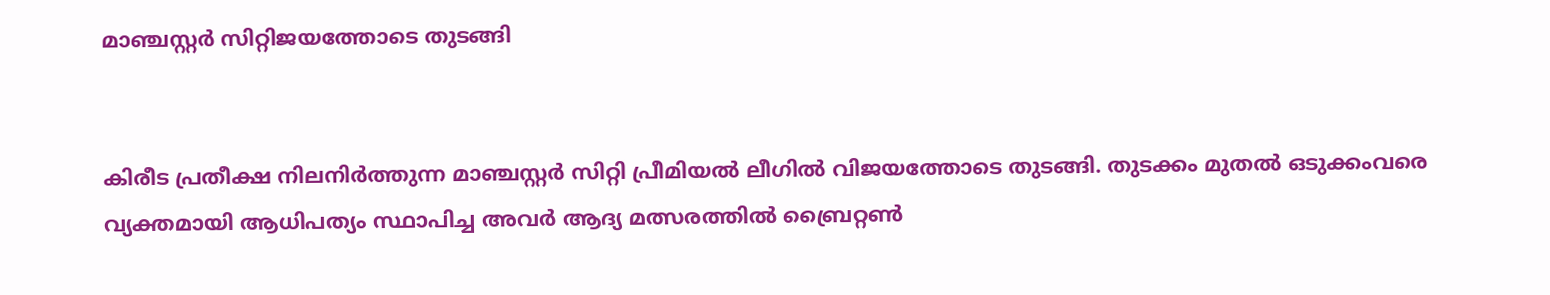മാഞ്ചസ്റ്റര്‍ സിറ്റിജയത്തോടെ തുടങ്ങി


കിരീട പ്രതീക്ഷ നിലനിര്‍ത്തുന്ന മാഞ്ചസ്റ്റര്‍ സിറ്റി പ്രീമിയല്‍ ലീഗില്‍ വിജയത്തോടെ തുടങ്ങി. തുടക്കം മുതല്‍ ഒടുക്കംവരെ വ്യക്തമായി ആധിപത്യം സ്ഥാപിച്ച അവര്‍ ആദ്യ മത്സരത്തില്‍ ബ്രൈറ്റണ്‍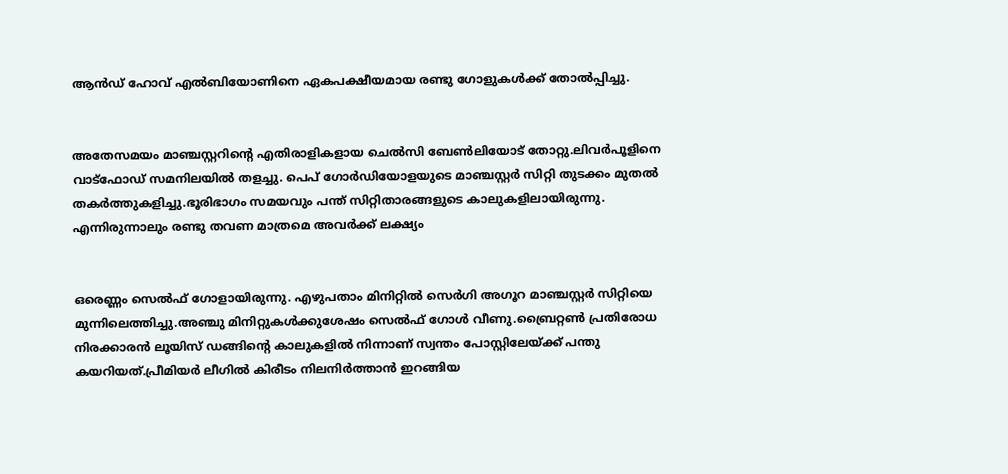ആന്‍ഡ് ഹോവ് എല്‍ബിയോണിനെ ഏകപക്ഷീയമായ രണ്ടു ഗോളുകള്‍ക്ക് തോല്‍പ്പിച്ചു.


അതേസമയം മാഞ്ചസ്റ്ററിന്റെ എതിരാളികളായ ചെല്‍സി ബേണ്‍ലിയോട് തോറ്റു.ലിവര്‍പൂളിനെ വാട്‌ഫോഡ് സമനിലയില്‍ തളച്ചു. പെപ് ഗോര്‍ഡിയോളയുടെ മാഞ്ചസ്റ്റര്‍ സിറ്റി തുടക്കം മുതല്‍ തകര്‍ത്തുകളിച്ചു.ഭൂരിഭാഗം സമയവും പന്ത് സിറ്റിതാരങ്ങളുടെ കാലുകളിലായിരുന്നു. എന്നിരുന്നാലും രണ്ടു തവണ മാത്രമെ അവര്‍ക്ക് ലക്ഷ്യം


ഒരെണ്ണം സെല്‍ഫ് ഗോളായിരുന്നു. എഴുപതാം മിനിറ്റില്‍ സെര്‍ഗി അഗൂറ മാഞ്ചസ്റ്റര്‍ സിറ്റിയെ മുന്നിലെത്തിച്ചു.അഞ്ചു മിനിറ്റുകള്‍ക്കുശേഷം സെല്‍ഫ് ഗോള്‍ വീണു.ബ്രൈറ്റണ്‍ പ്രതിരോധ നിരക്കാരന്‍ ലൂയിസ് ഡങ്ങിന്റെ കാലുകളില്‍ നിന്നാണ് സ്വന്തം പോസ്റ്റിലേയ്ക്ക് പന്തു കയറിയത്.പ്രീമിയര്‍ ലീഗില്‍ കിരീടം നിലനിര്‍ത്താന്‍ ഇറങ്ങിയ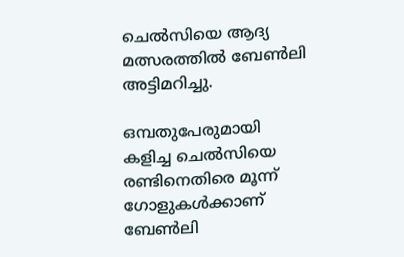ചെല്‍സിയെ ആദ്യ മത്സരത്തില്‍ ബേണ്‍ലി അട്ടിമറിച്ചു.

ഒമ്പതുപേരുമായി കളിച്ച ചെല്‍സിയെ രണ്ടിനെതിരെ മൂന്ന് ഗോളുകള്‍ക്കാണ് ബേണ്‍ലി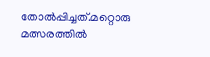തോല്‍പ്പിച്ചത്.മറ്റൊരു മത്സരത്തില്‍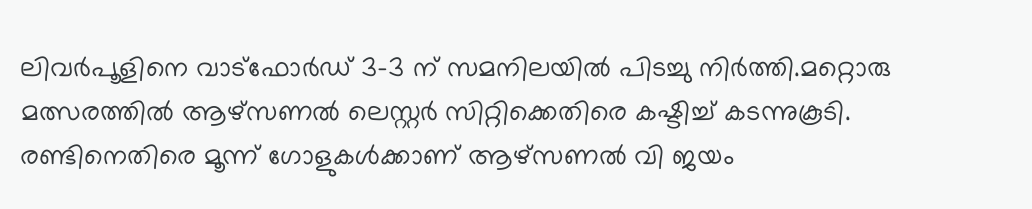ലിവര്‍പൂളിനെ വാട്‌ഫോര്‍ഡ് 3-3 ന് സമനിലയില്‍ പിടച്ചു നിര്‍ത്തി.മറ്റൊരു മത്സരത്തില്‍ ആഴ്‌സണല്‍ ലെസ്റ്റര്‍ സിറ്റിക്കെതിരെ കഷ്ടിച്ച് കടന്നുകൂടി. രണ്ടിനെതിരെ മൂന്ന് ഗോളുകള്‍ക്കാണ് ആഴ്‌സണല്‍ വി ജയം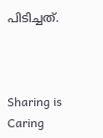പിടിച്ചത്.



Sharing is Caring